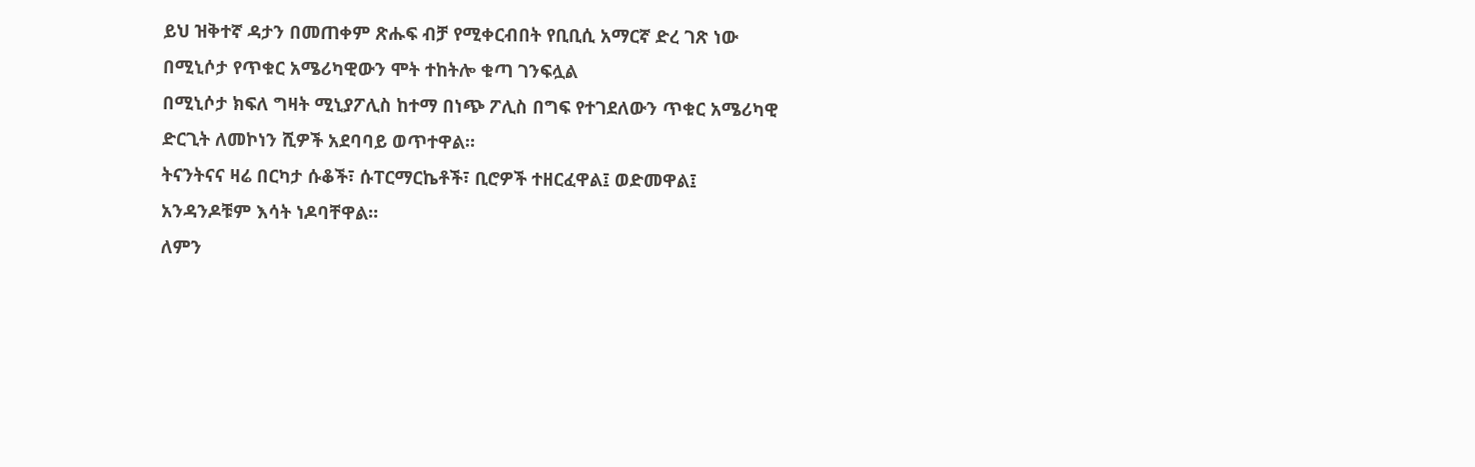ይህ ዝቅተኛ ዳታን በመጠቀም ጽሑፍ ብቻ የሚቀርብበት የቢቢሲ አማርኛ ድረ ገጽ ነው
በሚኒሶታ የጥቁር አሜሪካዊውን ሞት ተከትሎ ቁጣ ገንፍሏል
በሚኒሶታ ክፍለ ግዛት ሚኒያፖሊስ ከተማ በነጭ ፖሊስ በግፍ የተገደለውን ጥቁር አሜሪካዊ ድርጊት ለመኮነን ሺዎች አደባባይ ወጥተዋል።
ትናንትናና ዛሬ በርካታ ሱቆች፣ ሱፐርማርኬቶች፣ ቢሮዎች ተዘርፈዋል፤ ወድመዋል፤ አንዳንዶቹም እሳት ነዶባቸዋል።
ለምን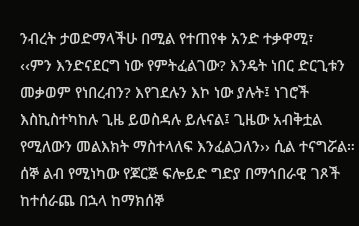ንብረት ታወድማላችሁ በሚል የተጠየቀ አንድ ተቃዋሚ፣
‹‹ምን እንድናደርግ ነው የምትፈልገው? እንዴት ነበር ድርጊቱን መቃወም የነበረብን? እየገደሉን እኮ ነው ያሉት፤ ነገሮች እስኪስተካከሉ ጊዜ ይወስዳሉ ይሉናል፤ ጊዜው አብቅቷል የሚለውን መልእክት ማስተላለፍ እንፈልጋለን›› ሲል ተናግሯል።
ሰኞ ልብ የሚነካው የጆርጅ ፍሎይድ ግድያ በማኅበራዊ ገጾች ከተሰራጨ በኋላ ከማክሰኞ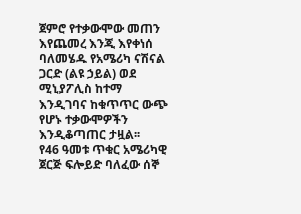ጀምሮ የተቃውሞው መጠን እየጨመረ እንጂ እየቀነሰ ባለመሄዱ የአሜሪካ ናሽናል ጋርድ (ልዩ ኃይል) ወደ ሚኒያፖሊስ ከተማ እንዲገባና ከቁጥጥር ውጭ የሆኑ ተቃውሞዎችን እንዲቆጣጠር ታዟል፡፡
የ46 ዓመቱ ጥቁር አሜሪካዊ ጀርጅ ፍሎይድ ባለፈው ሰኞ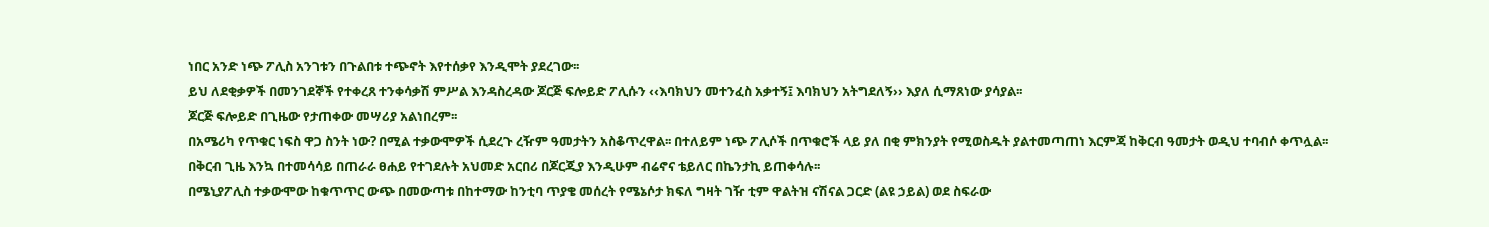ነበር አንድ ነጭ ፖሊስ አንገቱን በጉልበቱ ተጭኖት እየተሰቃየ እንዲሞት ያደረገው፡፡
ይህ ለደቂቃዎች በመንገደኞች የተቀረጸ ተንቀሳቃሽ ምሥል እንዳስረዳው ጆርጅ ፍሎይድ ፖሊሱን ‹‹እባክህን መተንፈስ አቃተኝ፤ እባክህን አትግደለኝ›› እያለ ሲማጸነው ያሳያል፡፡
ጆርጅ ፍሎይድ በጊዜው የታጠቀው መሣሪያ አልነበረም፡፡
በአሜሪካ የጥቁር ነፍስ ዋጋ ስንት ነው? በሚል ተቃውሞዎች ሲደረጉ ረዥም ዓመታትን አስቆጥረዋል፡፡ በተለይም ነጭ ፖሊሶች በጥቁሮች ላይ ያለ በቂ ምክንያት የሚወስዱት ያልተመጣጠነ እርምጃ ከቅርብ ዓመታት ወዲህ ተባብሶ ቀጥሏል፡፡
በቅርብ ጊዜ እንኳ በተመሳሳይ በጠራራ ፀሐይ የተገደሉት አህመድ አርበሪ በጆርጂያ እንዲሁም ብሬኖና ቴይለር በኬንታኪ ይጠቀሳሉ፡፡
በሜኒያፖሊስ ተቃውሞው ከቁጥጥር ውጭ በመውጣቱ በከተማው ከንቲባ ጥያቄ መሰረት የሜኔሶታ ክፍለ ግዛት ገዥ ቲም ዋልትዝ ናሽናል ጋርድ (ልዩ ኃይል) ወደ ስፍራው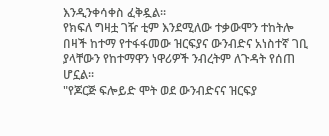እንዲንቀሳቀስ ፈቅዷል፡፡
የክፍለ ግዛቷ ገዥ ቲም እንደሚለው ተቃውሞን ተከትሎ በዛች ከተማ የተፋፋመው ዝርፍያና ውንብድና አነስተኛ ገቢ ያላቸውን የከተማዋን ነዋሪዎች ንብረትም ለጉዳት የሰጠ ሆኗል፡፡
"የጆርጅ ፍሎይድ ሞት ወደ ውንብድናና ዝርፍያ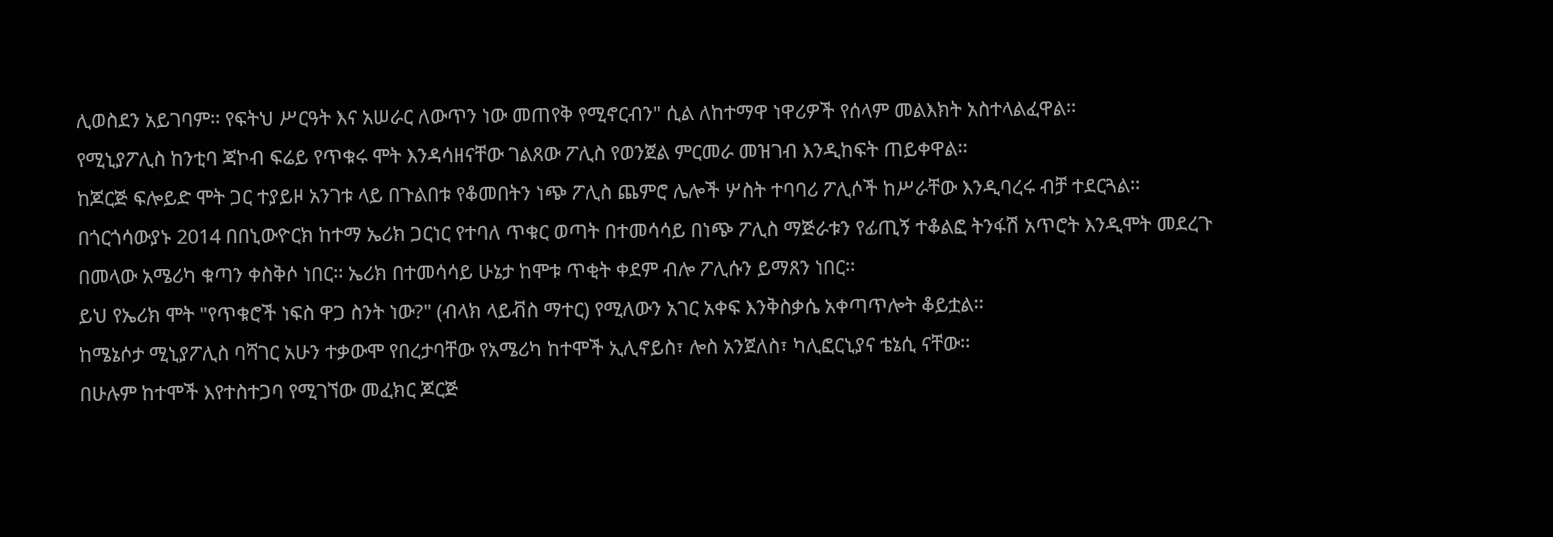ሊወስደን አይገባም፡፡ የፍትህ ሥርዓት እና አሠራር ለውጥን ነው መጠየቅ የሚኖርብን" ሲል ለከተማዋ ነዋሪዎች የሰላም መልእክት አስተላልፈዋል፡፡
የሚኒያፖሊስ ከንቲባ ጃኮብ ፍሬይ የጥቁሩ ሞት እንዳሳዘናቸው ገልጸው ፖሊስ የወንጀል ምርመራ መዝገብ እንዲከፍት ጠይቀዋል፡፡
ከጆርጅ ፍሎይድ ሞት ጋር ተያይዞ አንገቱ ላይ በጉልበቱ የቆመበትን ነጭ ፖሊስ ጨምሮ ሌሎች ሦስት ተባባሪ ፖሊሶች ከሥራቸው እንዲባረሩ ብቻ ተደርጓል፡፡
በጎርጎሳውያኑ 2014 በበኒውዮርክ ከተማ ኤሪክ ጋርነር የተባለ ጥቁር ወጣት በተመሳሳይ በነጭ ፖሊስ ማጅራቱን የፊጢኝ ተቆልፎ ትንፋሽ አጥሮት እንዲሞት መደረጉ በመላው አሜሪካ ቁጣን ቀስቅሶ ነበር፡፡ ኤሪክ በተመሳሳይ ሁኔታ ከሞቱ ጥቂት ቀደም ብሎ ፖሊሱን ይማጸን ነበር፡፡
ይህ የኤሪክ ሞት "የጥቁሮች ነፍስ ዋጋ ስንት ነው?" (ብላክ ላይቭስ ማተር) የሚለውን አገር አቀፍ እንቅስቃሴ አቀጣጥሎት ቆይቷል፡፡
ከሜኔሶታ ሚኒያፖሊስ ባሻገር አሁን ተቃውሞ የበረታባቸው የአሜሪካ ከተሞች ኢሊኖይስ፣ ሎስ አንጀለስ፣ ካሊፎርኒያና ቴኔሲ ናቸው፡፡
በሁሉም ከተሞች እየተስተጋባ የሚገኘው መፈክር ጆርጅ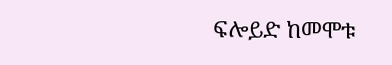ፍሎይድ ከመሞቱ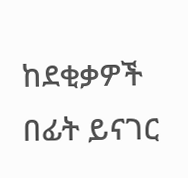ከደቂቃዎች በፊት ይናገር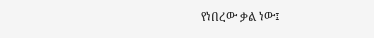የነበረው ቃል ነው፤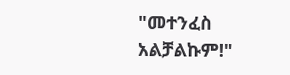"መተንፈስ አልቻልኩም!"